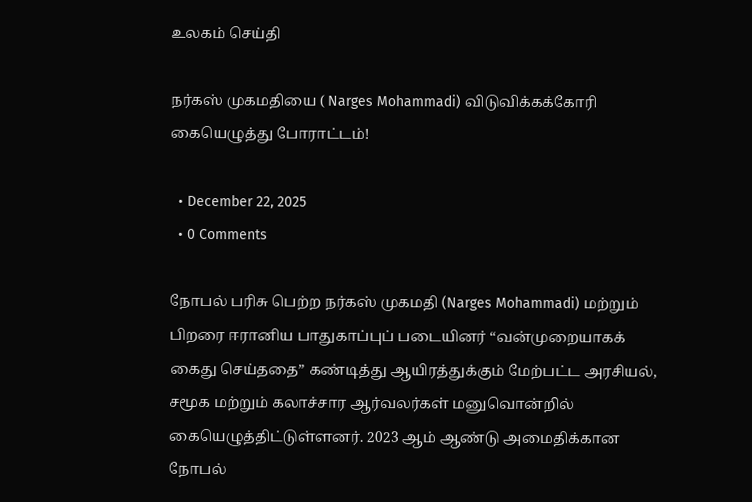உலகம் செய்தி

நர்கஸ் முகமதியை ( Narges Mohammadi) விடுவிக்கக்கோரி கையெழுத்து போராட்டம்!

  • December 22, 2025
  • 0 Comments

நோபல் பரிசு பெற்ற நர்கஸ் முகமதி (Narges Mohammadi) மற்றும் பிறரை ஈரானிய பாதுகாப்புப் படையினர் “வன்முறையாகக் கைது செய்ததை” கண்டித்து ஆயிரத்துக்கும் மேற்பட்ட அரசியல், சமூக மற்றும் கலாச்சார ஆர்வலர்கள் மனுவொன்றில் கையெழுத்திட்டுள்ளனர். 2023 ஆம் ஆண்டு அமைதிக்கான நோபல்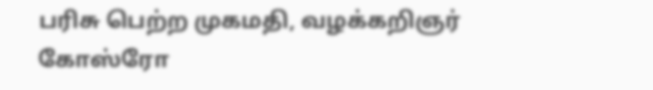பரிசு பெற்ற முகமதி, வழக்கறிஞர் கோஸ்ரோ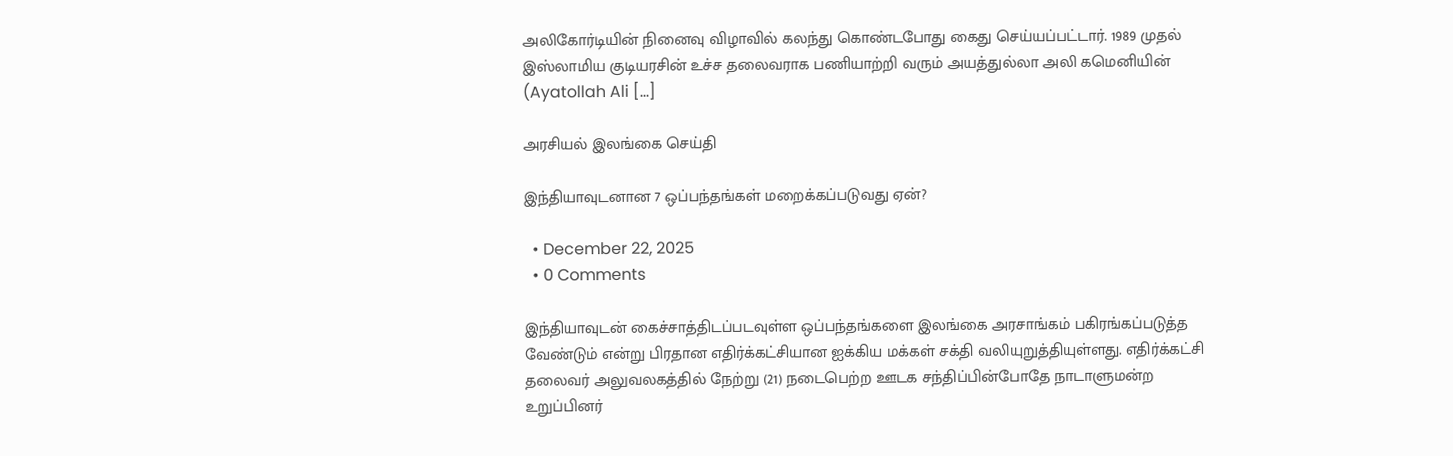அலிகோர்டியின் நினைவு விழாவில் கலந்து கொண்டபோது கைது செய்யப்பட்டார். 1989 முதல் இஸ்லாமிய குடியரசின் உச்ச தலைவராக பணியாற்றி வரும் அயத்துல்லா அலி கமெனியின்  (Ayatollah Ali […]

அரசியல் இலங்கை செய்தி

இந்தியாவுடனான 7 ஒப்பந்தங்கள் மறைக்கப்படுவது ஏன்?

  • December 22, 2025
  • 0 Comments

இந்தியாவுடன் கைச்சாத்திடப்படவுள்ள ஒப்பந்தங்களை இலங்கை அரசாங்கம் பகிரங்கப்படுத்த வேண்டும் என்று பிரதான எதிர்க்கட்சியான ஐக்கிய மக்கள் சக்தி வலியுறுத்தியுள்ளது. எதிர்க்கட்சி தலைவர் அலுவலகத்தில் நேற்று (21) நடைபெற்ற ஊடக சந்திப்பின்போதே நாடாளுமன்ற உறுப்பினர்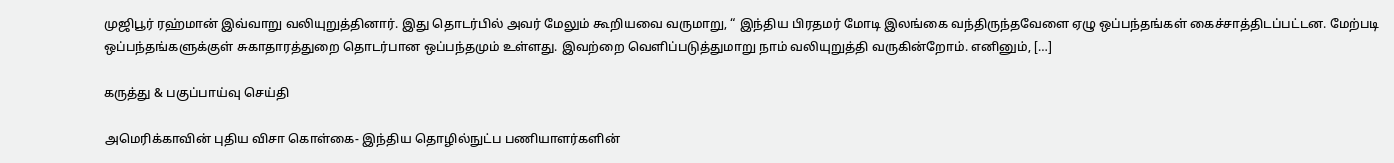முஜிபூர் ரஹ்மான் இவ்வாறு வலியுறுத்தினார். இது தொடர்பில் அவர் மேலும் கூறியவை வருமாறு, “ இந்திய பிரதமர் மோடி இலங்கை வந்திருந்தவேளை ஏழு ஒப்பந்தங்கள் கைச்சாத்திடப்பட்டன. மேற்படி ஒப்பந்தங்களுக்குள் சுகாதாரத்துறை தொடர்பான ஒப்பந்தமும் உள்ளது. இவற்றை வெளிப்படுத்துமாறு நாம் வலியுறுத்தி வருகின்றோம். எனினும், […]

கருத்து & பகுப்பாய்வு செய்தி

அமெரிக்காவின் புதிய விசா கொள்கை- இந்திய தொழில்நுட்ப பணியாளர்களின்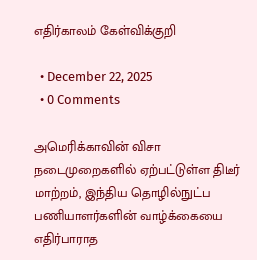எதிர்காலம் கேள்விக்குறி

  • December 22, 2025
  • 0 Comments

அமெரிக்காவின் விசா நடைமுறைகளில் ஏற்பட்டுள்ள திடீர் மாற்றம், இந்திய தொழில்நுட்ப பணியாளர்களின் வாழ்க்கையை எதிர்பாராத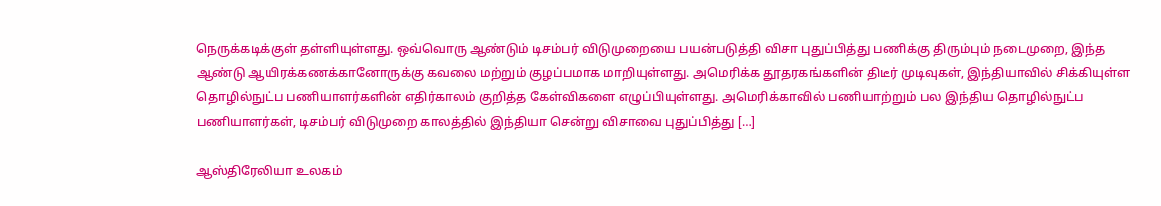நெருக்கடிக்குள் தள்ளியுள்ளது. ஒவ்வொரு ஆண்டும் டிசம்பர் விடுமுறையை பயன்படுத்தி விசா புதுப்பித்து பணிக்கு திரும்பும் நடைமுறை, இந்த ஆண்டு ஆயிரக்கணக்கானோருக்கு கவலை மற்றும் குழப்பமாக மாறியுள்ளது. அமெரிக்க தூதரகங்களின் திடீர் முடிவுகள், இந்தியாவில் சிக்கியுள்ள தொழில்நுட்ப பணியாளர்களின் எதிர்காலம் குறித்த கேள்விகளை எழுப்பியுள்ளது. அமெரிக்காவில் பணியாற்றும் பல இந்திய தொழில்நுட்ப பணியாளர்கள், டிசம்பர் விடுமுறை காலத்தில் இந்தியா சென்று விசாவை புதுப்பித்து […]

ஆஸ்திரேலியா உலகம்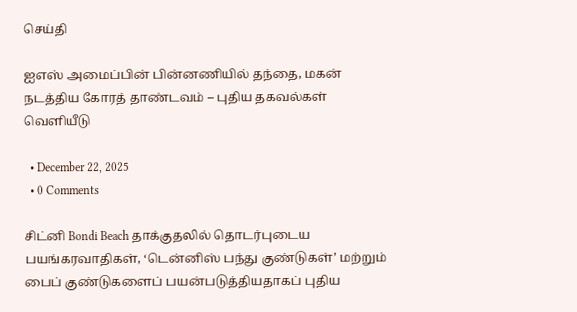செய்தி

ஐஎஸ் அமைப்பின் பின்னணியில் தந்தை, மகன் நடத்திய கோரத் தாண்டவம் – புதிய தகவல்கள் வெளியீடு

  • December 22, 2025
  • 0 Comments

சிட்னி Bondi Beach தாக்குதலில் தொடர்புடைய பயங்கரவாதிகள், ‘டென்னிஸ் பந்து குண்டுகள்’ மற்றும் பைப் குண்டுகளைப் பயன்படுத்தியதாகப் புதிய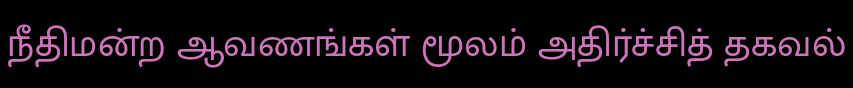நீதிமன்ற ஆவணங்கள் மூலம் அதிர்ச்சித் தகவல்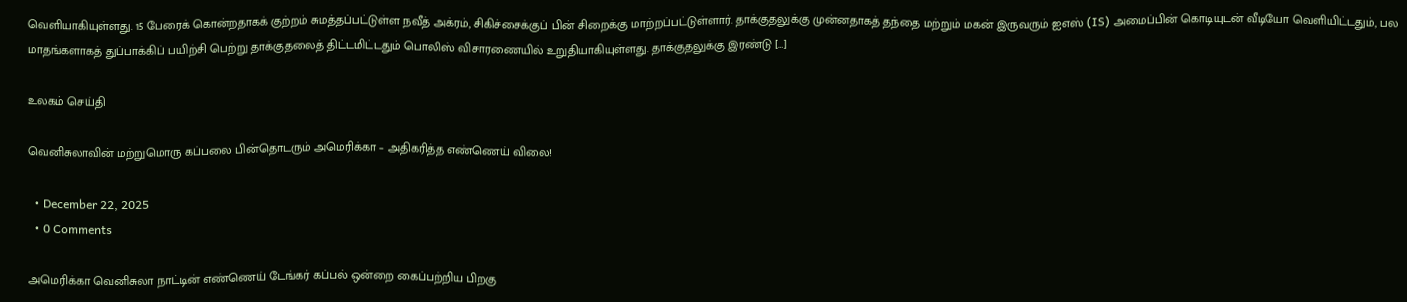வெளியாகியுள்ளது. 15 பேரைக் கொன்றதாகக் குற்றம் சுமத்தப்பட்டுள்ள நவீத் அக்ரம், சிகிச்சைக்குப் பின் சிறைக்கு மாற்றப்பட்டுள்ளார். தாக்குதலுக்கு முன்னதாகத் தந்தை மற்றும் மகன் இருவரும் ஐஎஸ் (IS) அமைப்பின் கொடியுடன் வீடியோ வெளியிட்டதும், பல மாதங்களாகத் துப்பாக்கிப் பயிற்சி பெற்று தாக்குதலைத் திட்டமிட்டதும் பொலிஸ் விசாரணையில் உறுதியாகியுள்ளது. தாக்குதலுக்கு இரண்டு […]

உலகம் செய்தி

வெனிசுலாவின் மற்றுமொரு கப்பலை பின்தொடரும் அமெரிக்கா – அதிகரித்த எண்ணெய் விலை!

  • December 22, 2025
  • 0 Comments

அமெரிக்கா வெனிசுலா நாட்டின் எண்ணெய் டேங்கர் கப்பல் ஒன்றை கைப்பற்றிய பிறகு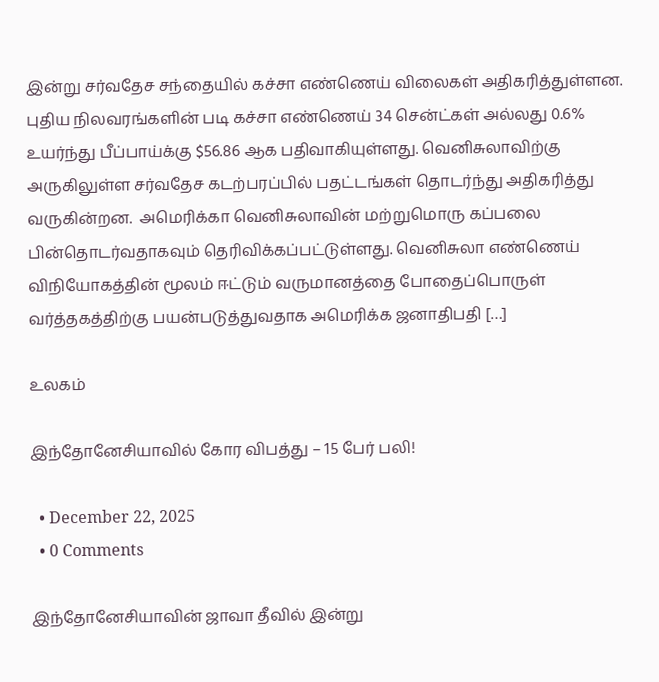இன்று சர்வதேச சந்தையில் கச்சா எண்ணெய் விலைகள் அதிகரித்துள்ளன. புதிய நிலவரங்களின் படி கச்சா எண்ணெய் 34 சென்ட்கள் அல்லது 0.6% உயர்ந்து பீப்பாய்க்கு $56.86 ஆக பதிவாகியுள்ளது. வெனிசுலாவிற்கு அருகிலுள்ள சர்வதேச கடற்பரப்பில் பதட்டங்கள் தொடர்ந்து அதிகரித்து வருகின்றன.  அமெரிக்கா வெனிசுலாவின் மற்றுமொரு கப்பலை பின்தொடர்வதாகவும் தெரிவிக்கப்பட்டுள்ளது. வெனிசுலா எண்ணெய் விநியோகத்தின் மூலம் ஈட்டும் வருமானத்தை போதைப்பொருள் வர்த்தகத்திற்கு பயன்படுத்துவதாக அமெரிக்க ஜனாதிபதி […]

உலகம்

இந்தோனேசியாவில் கோர விபத்து – 15 பேர் பலி!

  • December 22, 2025
  • 0 Comments

இந்தோனேசியாவின் ஜாவா தீவில் இன்று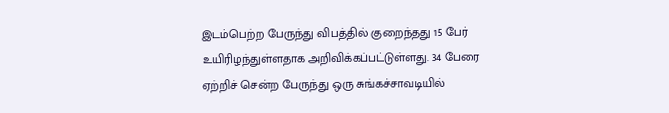இடம்பெற்ற பேருந்து விபத்தில் குறைந்தது 15 பேர் உயிரிழந்துள்ளதாக அறிவிக்கப்பட்டுள்ளது. 34 பேரை ஏற்றிச் சென்ற பேருந்து ஒரு சுங்கச்சாவடியில்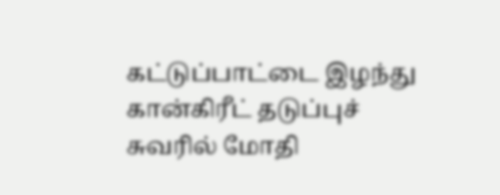கட்டுப்பாட்டை இழந்து கான்கிரீட் தடுப்புச் சுவரில் மோதி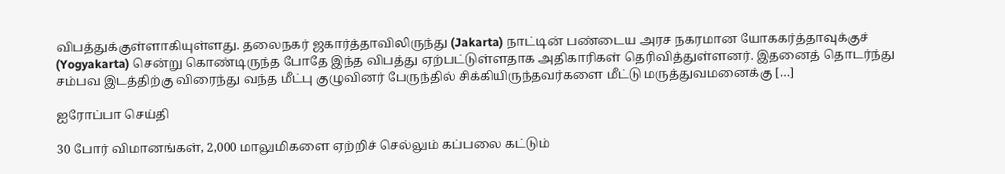விபத்துக்குள்ளாகியுள்ளது. தலைநகர் ஜகார்த்தாவிலிருந்து (Jakarta) நாட்டின் பண்டைய அரச நகரமான யோககர்த்தாவுக்குச் (Yogyakarta) சென்று கொண்டிருந்த போதே இந்த விபத்து ஏற்பட்டுள்ளதாக அதிகாரிகள் தெரிவித்துள்ளனர். இதனைத் தொடர்ந்து சம்பவ இடத்திற்கு விரைந்து வந்த மீட்பு குழுவினர் பேருந்தில் சிக்கியிருந்தவர்களை மீட்டு மருத்துவமனைக்கு […]

ஐரோப்பா செய்தி

30 போர் விமானங்கள், 2,000 மாலுமிகளை ஏற்றிச் செல்லும் கப்பலை கட்டும்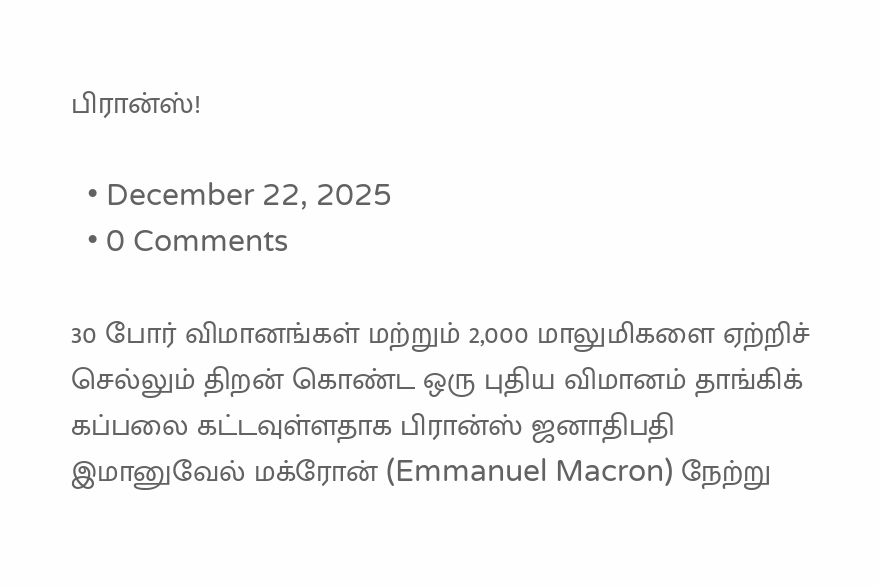பிரான்ஸ்!

  • December 22, 2025
  • 0 Comments

30 போர் விமானங்கள் மற்றும் 2,000 மாலுமிகளை ஏற்றிச் செல்லும் திறன் கொண்ட ஒரு புதிய விமானம் தாங்கிக் கப்பலை கட்டவுள்ளதாக பிரான்ஸ் ஜனாதிபதி இமானுவேல் மக்ரோன் (Emmanuel Macron) நேற்று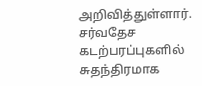அறிவித்துள்ளார். சர்வதேச  கடற்பரப்புகளில் சுதந்திரமாக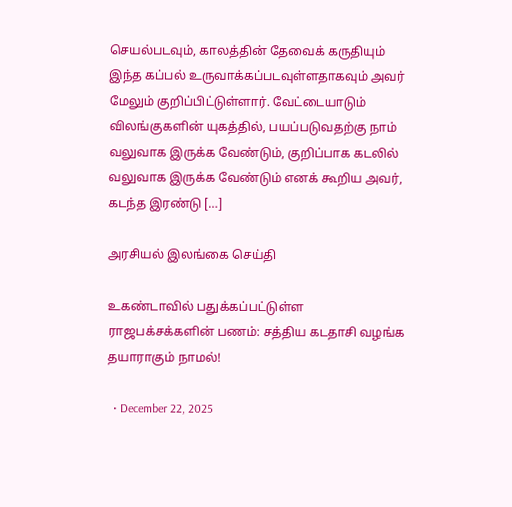செயல்படவும், காலத்தின் தேவைக் கருதியும் இந்த கப்பல் உருவாக்கப்படவுள்ளதாகவும் அவர் மேலும் குறிப்பிட்டுள்ளார். வேட்டையாடும் விலங்குகளின் யுகத்தில், பயப்படுவதற்கு நாம் வலுவாக இருக்க வேண்டும், குறிப்பாக கடலில் வலுவாக இருக்க வேண்டும் எனக் கூறிய அவர், கடந்த இரண்டு […]

அரசியல் இலங்கை செய்தி

உகண்டாவில் பதுக்கப்பட்டுள்ள ராஜபக்சக்களின் பணம்: சத்திய கடதாசி வழங்க தயாராகும் நாமல்!

  • December 22, 2025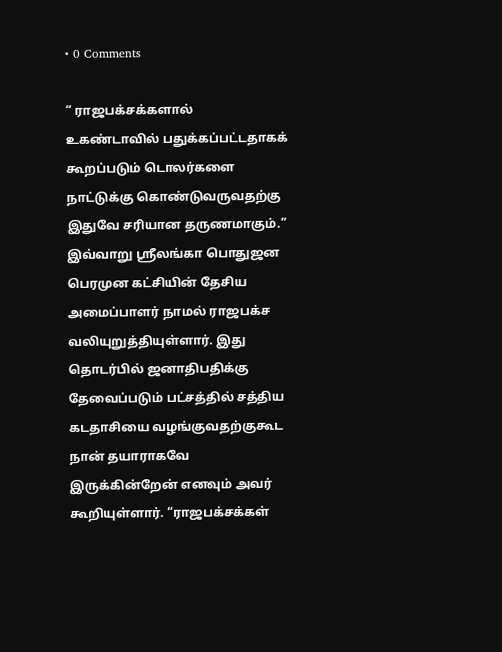• 0 Comments

“ ராஜபக்சக்களால் உகண்டாவில் பதுக்கப்பட்டதாகக் கூறப்படும் டொலர்களை நாட்டுக்கு கொண்டுவருவதற்கு இதுவே சரியான தருணமாகும்.” இவ்வாறு ஸ்ரீலங்கா பொதுஜன பெரமுன கட்சியின் தேசிய அமைப்பாளர் நாமல் ராஜபக்ச வலியுறுத்தியுள்ளார். இது தொடர்பில் ஜனாதிபதிக்கு தேவைப்படும் பட்சத்தில் சத்திய கடதாசியை வழங்குவதற்குகூட நான் தயாராகவே இருக்கின்றேன் எனவும் அவர் கூறியுள்ளார். “ராஜபக்சக்கள்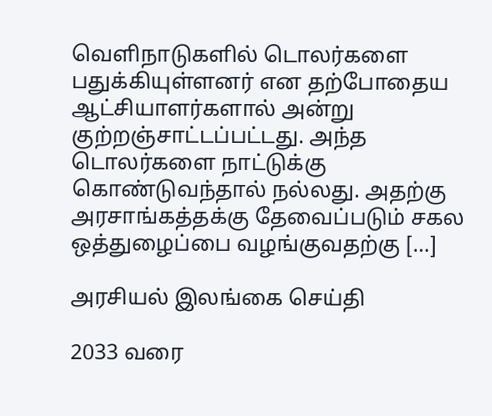வெளிநாடுகளில் டொலர்களை பதுக்கியுள்ளனர் என தற்போதைய ஆட்சியாளர்களால் அன்று குற்றஞ்சாட்டப்பட்டது. அந்த டொலர்களை நாட்டுக்கு கொண்டுவந்தால் நல்லது. அதற்கு அரசாங்கத்தக்கு தேவைப்படும் சகல ஒத்துழைப்பை வழங்குவதற்கு […]

அரசியல் இலங்கை செய்தி

2033 வரை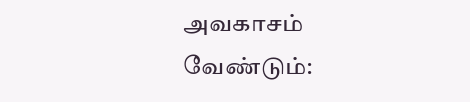அவகாசம் வேண்டும்: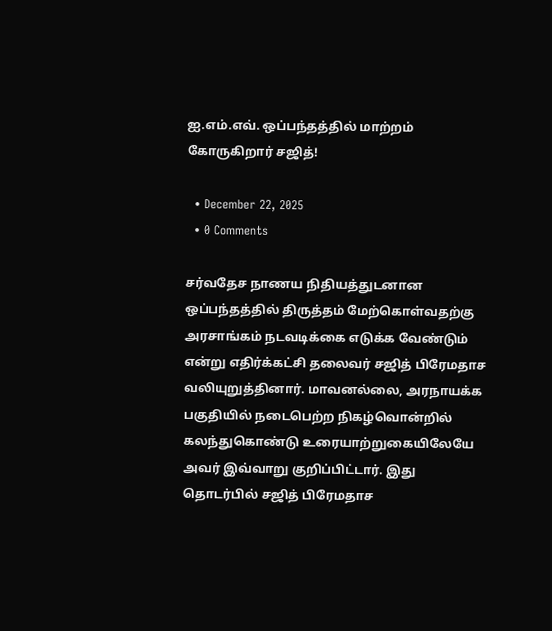ஐ.எம்.எவ். ஒப்பந்தத்தில் மாற்றம் கோருகிறார் சஜித்!

  • December 22, 2025
  • 0 Comments

சர்வதேச நாணய நிதியத்துடனான ஒப்பந்தத்தில் திருத்தம் மேற்கொள்வதற்கு அரசாங்கம் நடவடிக்கை எடுக்க வேண்டும் என்று எதிர்க்கட்சி தலைவர் சஜித் பிரேமதாச வலியுறுத்தினார். மாவனல்லை, அரநாயக்க பகுதியில் நடைபெற்ற நிகழ்வொன்றில் கலந்துகொண்டு உரையாற்றுகையிலேயே அவர் இவ்வாறு குறிப்பிட்டார். இது தொடர்பில் சஜித் பிரேமதாச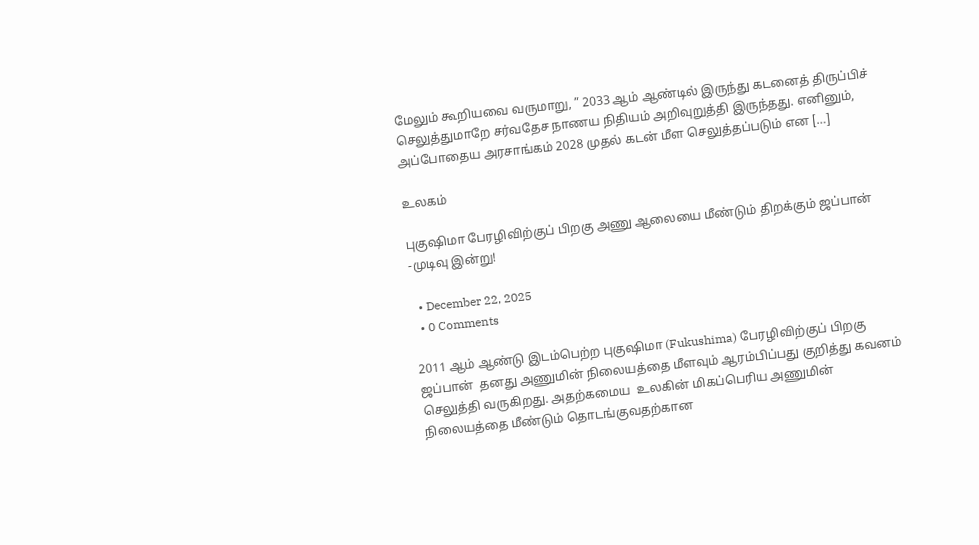மேலும் கூறியவை வருமாறு, ” 2033 ஆம் ஆண்டில் இருந்து கடனைத் திருப்பிச் செலுத்துமாறே சர்வதேச நாணய நிதியம் அறிவுறுத்தி இருந்தது. எனினும், அப்போதைய அரசாங்கம் 2028 முதல் கடன் மீள செலுத்தப்படும் என […]

உலகம்

புகுஷிமா பேரழிவிற்குப் பிறகு அணு ஆலையை மீண்டும் திறக்கும் ஜப்பான் -முடிவு இன்று!

  • December 22, 2025
  • 0 Comments

2011 ஆம் ஆண்டு இடம்பெற்ற புகுஷிமா (Fukushima) பேரழிவிற்குப் பிறகு ஜப்பான்  தனது அணுமின் நிலையத்தை மீளவும் ஆரம்பிப்பது குறித்து கவனம் செலுத்தி வருகிறது. அதற்கமைய  உலகின் மிகப்பெரிய அணுமின் நிலையத்தை மீண்டும் தொடங்குவதற்கான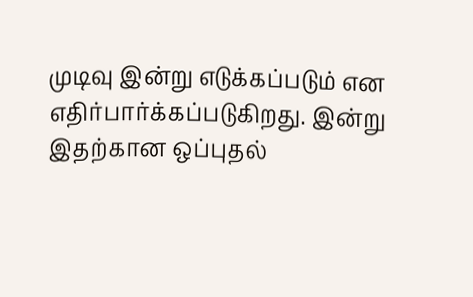முடிவு இன்று எடுக்கப்படும் என எதிர்பார்க்கப்படுகிறது. இன்று இதற்கான ஒப்புதல்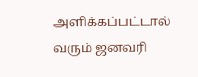அளிக்கப்பட்டால் வரும் ஜனவரி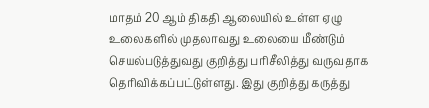மாதம் 20 ஆம் திகதி ஆலையில் உள்ள ஏழு உலைகளில் முதலாவது உலையை மீண்டும் செயல்படுத்துவது குறித்து பரிசீலித்து வருவதாக தெரிவிக்கப்பட்டுள்ளது. இது குறித்து கருத்து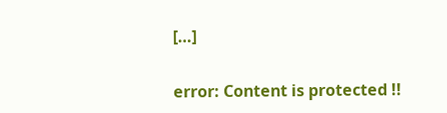[…]

error: Content is protected !!